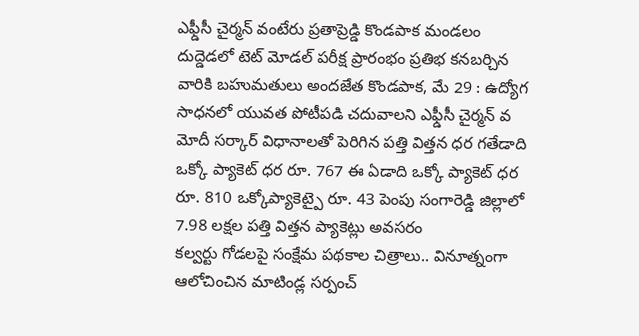ఎఫ్డీసీ చైర్మన్ వంటేరు ప్రతాప్రెడ్డి కొండపాక మండలం దుద్డెడలో టెట్ మోడల్ పరీక్ష ప్రారంభం ప్రతిభ కనబర్చిన వారికి బహుమతులు అందజేత కొండపాక, మే 29 : ఉద్యోగ సాధనలో యువత పోటీపడి చదువాలని ఎఫ్డీసీ చైర్మన్ వ
మోదీ సర్కార్ విధానాలతో పెరిగిన పత్తి విత్తన ధర గతేడాది ఒక్కో ప్యాకెట్ ధర రూ. 767 ఈ ఏడాది ఒక్కో ప్యాకెట్ ధర రూ. 810 ఒక్కోప్యాకెట్పై రూ. 43 పెంపు సంగారెడ్డి జిల్లాలో 7.98 లక్షల పత్తి విత్తన ప్యాకెట్లు అవసరం
కల్వర్టు గోడలపై సంక్షేమ పథకాల చిత్రాలు.. వినూత్నంగా ఆలోచించిన మాటిండ్ల సర్పంచ్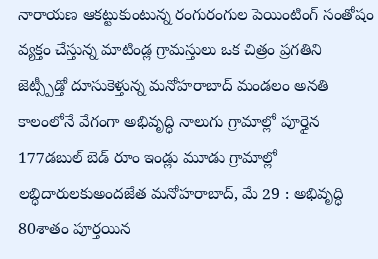నారాయణ ఆకట్టుకుంటున్న రంగురంగుల పెయింటింగ్ సంతోషం వ్యక్తం చేస్తున్న మాటిండ్ల గ్రామస్తులు ఒక చిత్రం ప్రగతిని
జెట్స్పీడ్తో దూసుకెళ్తున్న మనోహరాబాద్ మండలం అనతి కాలంలోనే వేగంగా అభివృద్ధి నాలుగు గ్రామాల్లో పూర్తైన 177డబుల్ బెడ్ రూం ఇండ్లు మూడు గ్రామాల్లో లబ్ధిదారులకుఅందజేత మనోహరాబాద్, మే 29 : అభివృద్ధి
80శాతం పూర్తయిన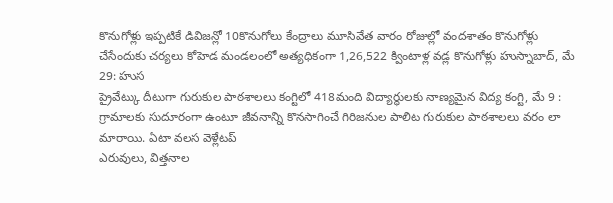కొనుగోళ్లు ఇప్పటికే డివిజన్లో 10కొనుగోలు కేంద్రాలు మూసివేత వారం రోజుల్లో వందశాతం కొనుగోళ్లు చేసేందుకు చర్యలు కోహెడ మండలంలో అత్యధికంగా 1,26,522 క్వింటాళ్ల వడ్ల కొనుగోళ్లు హుస్నాబాద్, మే 29: హుస
ప్రైవేట్కు దీటుగా గురుకుల పాఠశాలలు కంగ్టిలో 418మంది విద్యార్థులకు నాణ్యమైన విద్య కంగ్టి, మే 9 : గ్రామాలకు సుదూరంగా ఉంటూ జీవనాన్ని కొనసాగించే గిరిజనుల పాలిట గురుకుల పాఠశాలలు వరం లా మారాయి. ఏటా వలస వెళ్లేటప్
ఎరువులు, విత్తనాల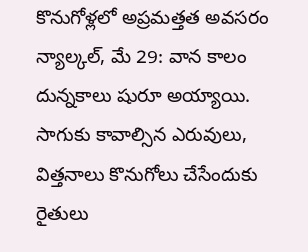కొనుగోళ్లలో అప్రమత్తత అవసరం న్యాల్కల్, మే 29: వాన కాలం దున్నకాలు షురూ అయ్యాయి. సాగుకు కావాల్సిన ఎరువులు, విత్తనాలు కొనుగోలు చేసేందుకు రైతులు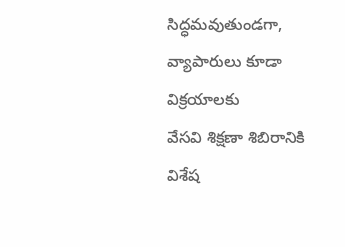సిద్ధమవుతుండగా, వ్యాపారులు కూడా విక్రయాలకు
వేసవి శిక్షణా శిబిరానికి విశేష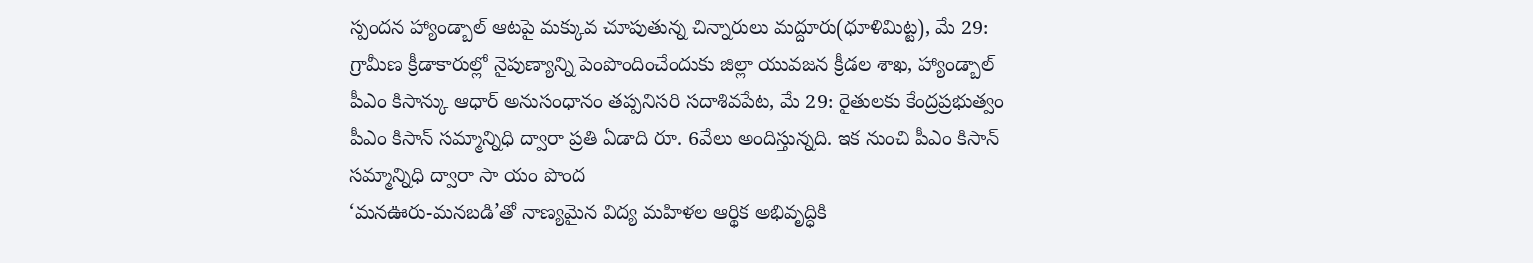స్పందన హ్యాండ్బాల్ ఆటపై మక్కువ చూపుతున్న చిన్నారులు మద్దూరు(ధూళిమిట్ట), మే 29: గ్రామీణ క్రీడాకారుల్లో నైపుణ్యాన్ని పెంపొందించేందుకు జిల్లా యువజన క్రీడల శాఖ, హ్యాండ్బాల్
పీఎం కిసాన్కు ఆధార్ అనుసంధానం తప్పనిసరి సదాశివపేట, మే 29: రైతులకు కేంద్రప్రభుత్వం పీఎం కిసాన్ సమ్మాన్నిధి ద్వారా ప్రతి ఏడాది రూ. 6వేలు అందిస్తున్నది. ఇక నుంచి పీఎం కిసాన్ సమ్మాన్నిధి ద్వారా సా యం పొంద
‘మనఊరు-మనబడి’తో నాణ్యమైన విద్య మహిళల ఆర్థిక అభివృద్ధికి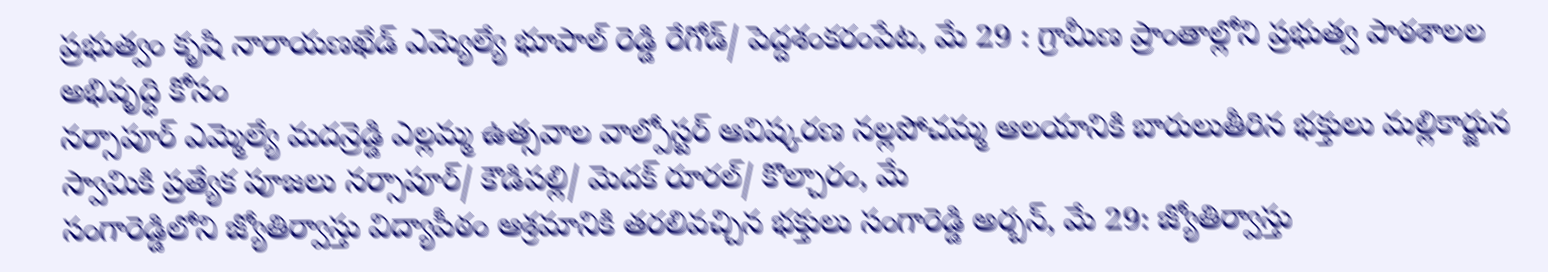ప్రభుత్వం కృషి నారాయణఖేడ్ ఎమ్యెల్యే భూపాల్ రెడ్డి రేగోడ్/ పెద్దశంకరంపేట, మే 29 : గ్రామీణ ప్రాంతాల్లోని ప్రభుత్వ పాఠశాలల అభివృద్ధి కోసం
నర్సాపూర్ ఎమ్మెల్యే మదన్రెడ్డి ఎల్లమ్మ ఉత్సవాల వాల్పోస్టర్ ఆవిష్కరణ నల్లపోచమ్మ ఆలయానికి బారులుతీరిన భక్తులు మల్లికార్జున స్వామికి ప్రత్యేక పూజలు నర్సాపూర్/ కౌడిపల్లి/ మెదక్ రూరల్/ కొల్చారం, మే
సంగారెడ్డిలోని జ్యోతిర్వాస్తు విద్యాపీఠం ఆశ్రమానికి తరలివచ్చిన భక్తులు సంగారెడ్డి అర్బన్, మే 29: జ్యోతిర్వాస్తు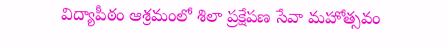విద్యాపీఠం ఆశ్రమంలో శిలా ప్రక్షేపణ సేవా మహోత్సవం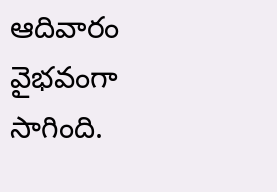ఆదివారం వైభవంగా సాగింది.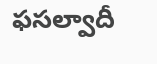ఫసల్వాదీ